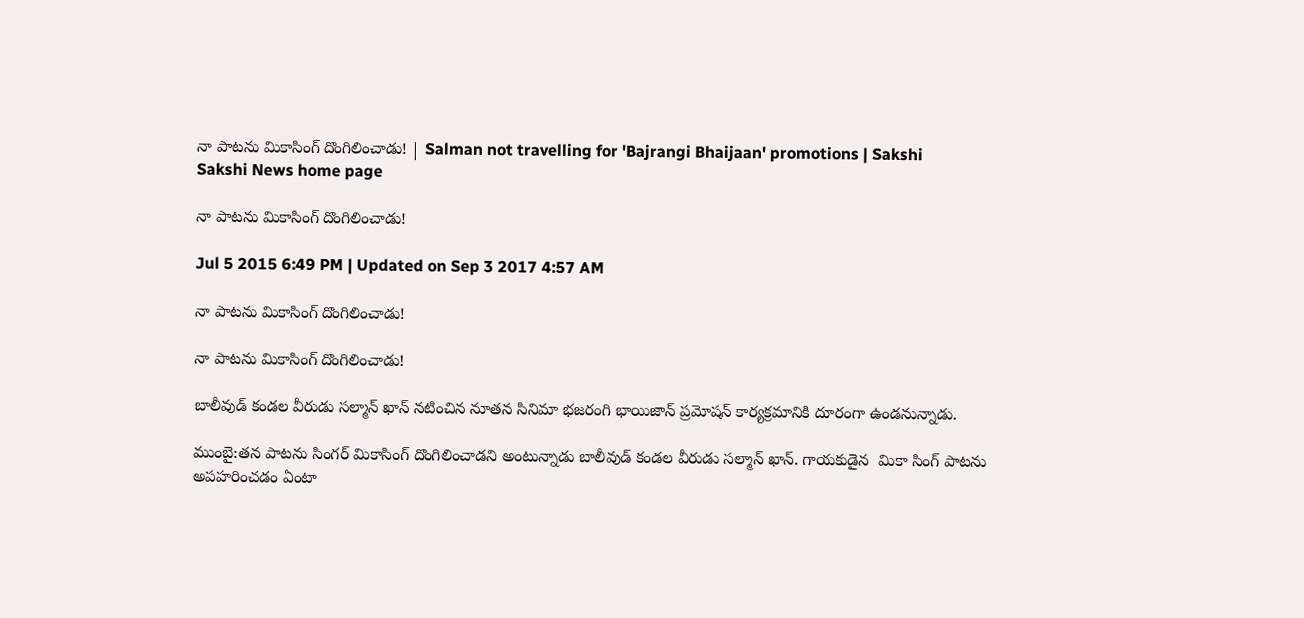నా పాటను మికాసింగ్ దొంగిలించాడు! | Salman not travelling for 'Bajrangi Bhaijaan' promotions | Sakshi
Sakshi News home page

నా పాటను మికాసింగ్ దొంగిలించాడు!

Jul 5 2015 6:49 PM | Updated on Sep 3 2017 4:57 AM

నా పాటను మికాసింగ్ దొంగిలించాడు!

నా పాటను మికాసింగ్ దొంగిలించాడు!

బాలీవుడ్ కండల వీరుడు సల్మాన్ ఖాన్ నటించిన నూతన సినిమా భజరంగి భాయిజాన్ ప్రమోషన్ కార్యక్రమానికి దూరంగా ఉండనున్నాడు.

ముంబై:తన పాటను సింగర్ మికాసింగ్ దొంగిలించాడని అంటున్నాడు బాలీవుడ్ కండల వీరుడు సల్మాన్ ఖాన్. గాయకుడైన  మికా సింగ్ పాటను అపహరించడం ఏంటా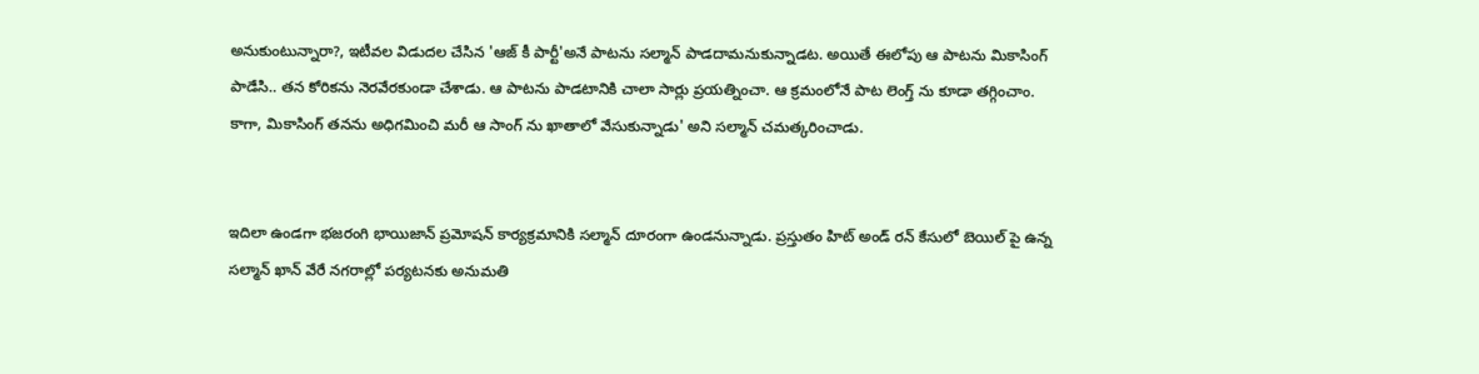అనుకుంటున్నారా?, ఇటీవల విడుదల చేసిన 'ఆజ్ కీ పార్టీ'అనే పాటను సల్మాన్ పాడదామనుకున్నాడట. అయితే ఈలోపు ఆ పాటను మికాసింగ్ పాడేసి.. తన కోరికను నెరవేరకుండా చేశాడు. ఆ పాటను పాడటానికి చాలా సార్లు ప్రయత్నించా. ఆ క్రమంలోనే పాట లెంగ్త్ ను కూడా తగ్గించాం. కాగా, మికాసింగ్ తనను అధిగమించి మరీ ఆ సాంగ్ ను ఖాతాలో వేసుకున్నాడు' అని సల్మాన్ చమత్కరించాడు.


ఇదిలా ఉండగా భజరంగి భాయిజాన్ ప్రమోషన్ కార్యక్రమానికి సల్మాన్ దూరంగా ఉండనున్నాడు. ప్రస్తుతం హిట్ అండ్ రన్ కేసులో బెయిల్ పై ఉన్న సల్మాన్ ఖాన్ వేరే నగరాల్లో పర్యటనకు అనుమతి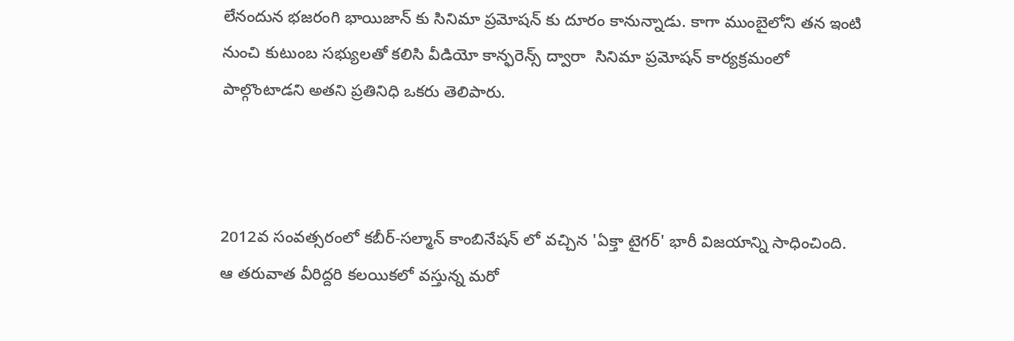లేనందున భజరంగి భాయిజాన్ కు సినిమా ప్రమోషన్ కు దూరం కానున్నాడు. కాగా ముంబైలోని తన ఇంటి నుంచి కుటుంబ సభ్యులతో కలిసి వీడియో కాన్ఫరెన్స్ ద్వారా  సినిమా ప్రమోషన్ కార్యక్రమంలో పాల్గొంటాడని అతని ప్రతినిధి ఒకరు తెలిపారు.



2012వ సంవత్సరంలో కబీర్-సల్మాన్ కాంబినేషన్ లో వచ్చిన 'ఏక్తా టైగర్' భారీ విజయాన్ని సాధించింది. ఆ తరువాత వీరిద్దరి కలయికలో వస్తున్న మరో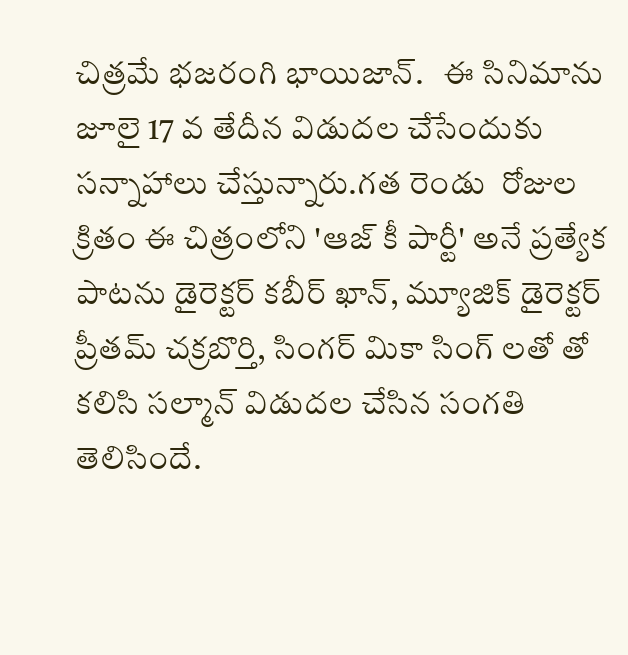చిత్రమే భజరంగి భాయిజాన్.   ఈ సినిమాను జూలై 17 వ తేదీన విడుదల చేసేందుకు సన్నాహాలు చేస్తున్నారు.గత రెండు  రోజుల క్రితం ఈ చిత్రంలోని 'ఆజ్ కీ పార్టీ' అనే ప్రత్యేక పాటను డైరెక్టర్ కబీర్ ఖాన్, మ్యూజిక్ డైరెక్టర్ ప్రీతమ్ చక్రబొర్తి, సింగర్ మికా సింగ్ లతో తో కలిసి సల్మాన్ విడుదల చేసిన సంగతి తెలిసిందే.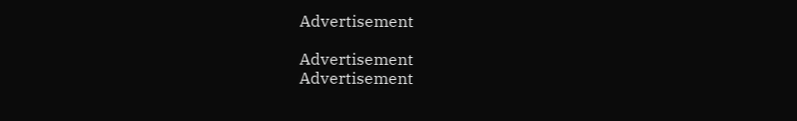Advertisement

Advertisement
Advertisement